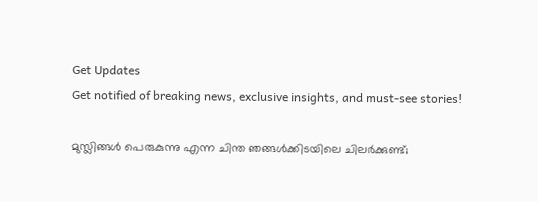Get Updates
Get notified of breaking news, exclusive insights, and must-see stories!

മുസ്ലിങ്ങള്‍ പെരുകുന്നു എന്ന ചിന്ത ഞങ്ങള്‍ക്കിടയിലെ ചിലര്‍ക്കുണ്ട്;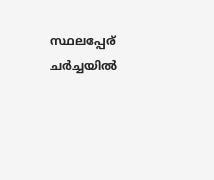സ്ഥലപ്പേര് ചര്‍ച്ചയില്‍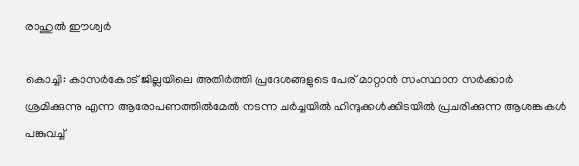രാഹുല്‍ ഈശ്വര്‍

കൊച്ചി: കാസര്‍കോട് ജില്ലയിലെ അതിര്‍ത്തി പ്രദേശങ്ങളുടെ പേര് മാറ്റാന്‍ സംസ്ഥാന സര്‍ക്കാര്‍ ശ്രമിക്കുന്നു എന്ന ആരോപണത്തില്‍മേല്‍ നടന്ന ചര്‍ച്ചയില്‍ ഹിന്ദുക്കള്‍ക്കിടയില്‍ പ്രചരിക്കുന്ന ആശങ്കകള്‍ പങ്കുവച്ച്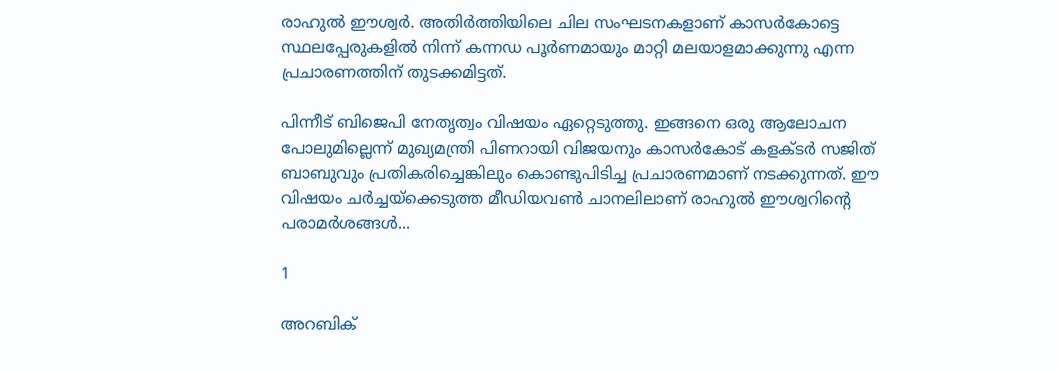രാഹുല്‍ ഈശ്വര്‍. അതിര്‍ത്തിയിലെ ചില സംഘടനകളാണ് കാസര്‍കോട്ടെ സ്ഥലപ്പേരുകളില്‍ നിന്ന് കന്നഡ പൂര്‍ണമായും മാറ്റി മലയാളമാക്കുന്നു എന്ന പ്രചാരണത്തിന് തുടക്കമിട്ടത്.

പിന്നീട് ബിജെപി നേതൃത്വം വിഷയം ഏറ്റെടുത്തു. ഇങ്ങനെ ഒരു ആലോചന പോലുമില്ലെന്ന് മുഖ്യമന്ത്രി പിണറായി വിജയനും കാസര്‍കോട് കളക്ടര്‍ സജിത് ബാബുവും പ്രതികരിച്ചെങ്കിലും കൊണ്ടുപിടിച്ച പ്രചാരണമാണ് നടക്കുന്നത്. ഈ വിഷയം ചര്‍ച്ചയ്‌ക്കെടുത്ത മീഡിയവണ്‍ ചാനലിലാണ് രാഹുല്‍ ഈശ്വറിന്റെ പരാമര്‍ശങ്ങള്‍...

1

അറബിക്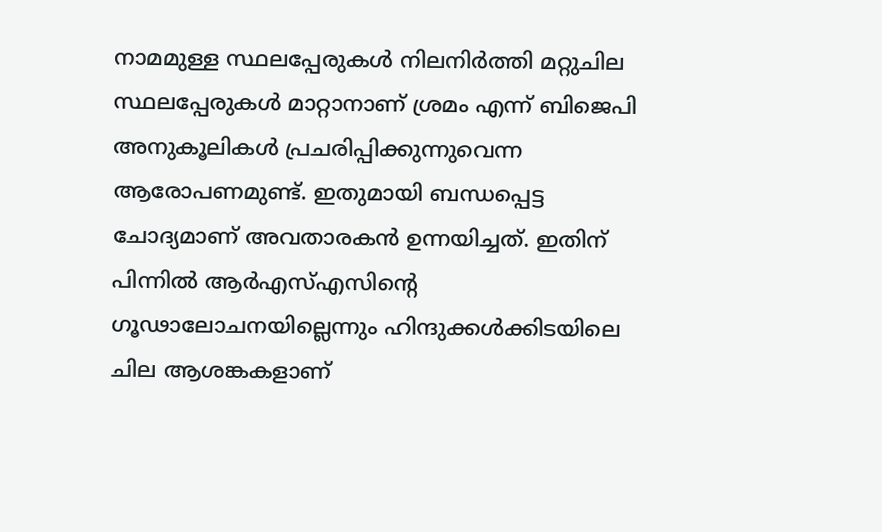നാമമുള്ള സ്ഥലപ്പേരുകള്‍ നിലനിര്‍ത്തി മറ്റുചില സ്ഥലപ്പേരുകള്‍ മാറ്റാനാണ് ശ്രമം എന്ന് ബിജെപി അനുകൂലികള്‍ പ്രചരിപ്പിക്കുന്നുവെന്ന ആരോപണമുണ്ട്. ഇതുമായി ബന്ധപ്പെട്ട ചോദ്യമാണ് അവതാരകന്‍ ഉന്നയിച്ചത്. ഇതിന് പിന്നില്‍ ആര്‍എസ്എസിന്റെ ഗൂഢാലോചനയില്ലെന്നും ഹിന്ദുക്കള്‍ക്കിടയിലെ ചില ആശങ്കകളാണ്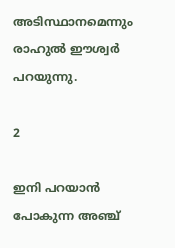അടിസ്ഥാനമെന്നും രാഹുല്‍ ഈശ്വര്‍ പറയുന്നു.

2

ഇനി പറയാന്‍ പോകുന്ന അഞ്ച്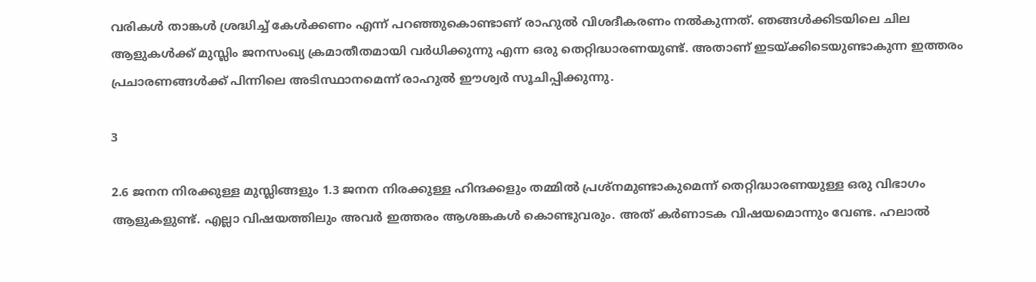വരികള്‍ താങ്കള്‍ ശ്രദ്ധിച്ച് കേള്‍ക്കണം എന്ന് പറഞ്ഞുകൊണ്ടാണ് രാഹുല്‍ വിശദീകരണം നല്‍കുന്നത്. ഞങ്ങള്‍ക്കിടയിലെ ചില ആളുകള്‍ക്ക് മുസ്ലിം ജനസംഖ്യ ക്രമാതീതമായി വര്‍ധിക്കുന്നു എന്ന ഒരു തെറ്റിദ്ധാരണയുണ്ട്. അതാണ് ഇടയ്ക്കിടെയുണ്ടാകുന്ന ഇത്തരം പ്രചാരണങ്ങള്‍ക്ക് പിന്നിലെ അടിസ്ഥാനമെന്ന് രാഹുല്‍ ഈശ്വര്‍ സൂചിപ്പിക്കുന്നു.

3

2.6 ജനന നിരക്കുള്ള മുസ്ലിങ്ങളും 1.3 ജനന നിരക്കുള്ള ഹിന്ദക്കളും തമ്മില്‍ പ്രശ്‌നമുണ്ടാകുമെന്ന് തെറ്റിദ്ധാരണയുള്ള ഒരു വിഭാഗം ആളുകളുണ്ട്. എല്ലാ വിഷയത്തിലും അവര്‍ ഇത്തരം ആശങ്കകള്‍ കൊണ്ടുവരും. അത് കര്‍ണാടക വിഷയമൊന്നും വേണ്ട. ഹലാല്‍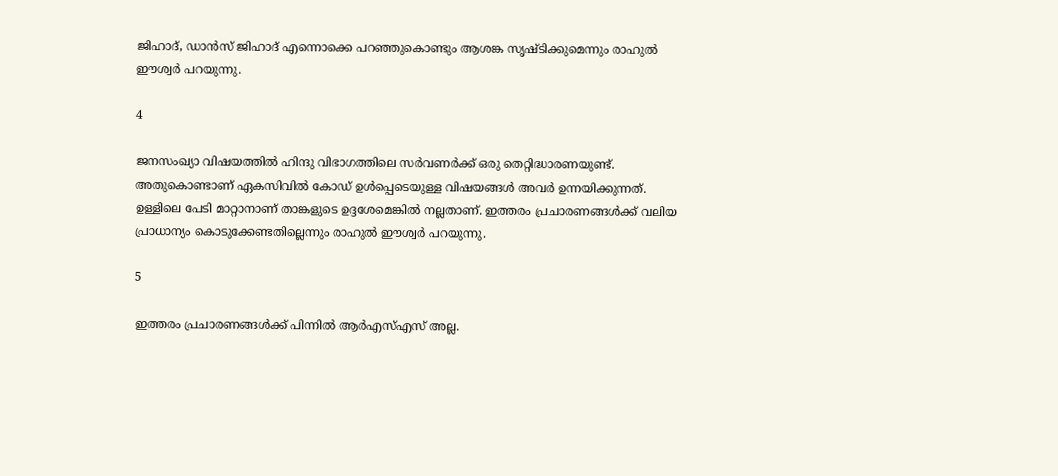ജിഹാദ്, ഡാന്‍സ് ജിഹാദ് എന്നൊക്കെ പറഞ്ഞുകൊണ്ടും ആശങ്ക സൃഷ്ടിക്കുമെന്നും രാഹുല്‍ ഈശ്വര്‍ പറയുന്നു.

4

ജനസംഖ്യാ വിഷയത്തില്‍ ഹിന്ദു വിഭാഗത്തിലെ സര്‍വണര്‍ക്ക് ഒരു തെറ്റിദ്ധാരണയുണ്ട്. അതുകൊണ്ടാണ് ഏകസിവില്‍ കോഡ് ഉള്‍പ്പെടെയുള്ള വിഷയങ്ങള്‍ അവര്‍ ഉന്നയിക്കുന്നത്. ഉള്ളിലെ പേടി മാറ്റാനാണ് താങ്കളുടെ ഉദ്ദശേമെങ്കില്‍ നല്ലതാണ്. ഇത്തരം പ്രചാരണങ്ങള്‍ക്ക് വലിയ പ്രാധാന്യം കൊടുക്കേണ്ടതില്ലെന്നും രാഹുല്‍ ഈശ്വര്‍ പറയുന്നു.

5

ഇത്തരം പ്രചാരണങ്ങള്‍ക്ക് പിന്നില്‍ ആര്‍എസ്എസ് അല്ല.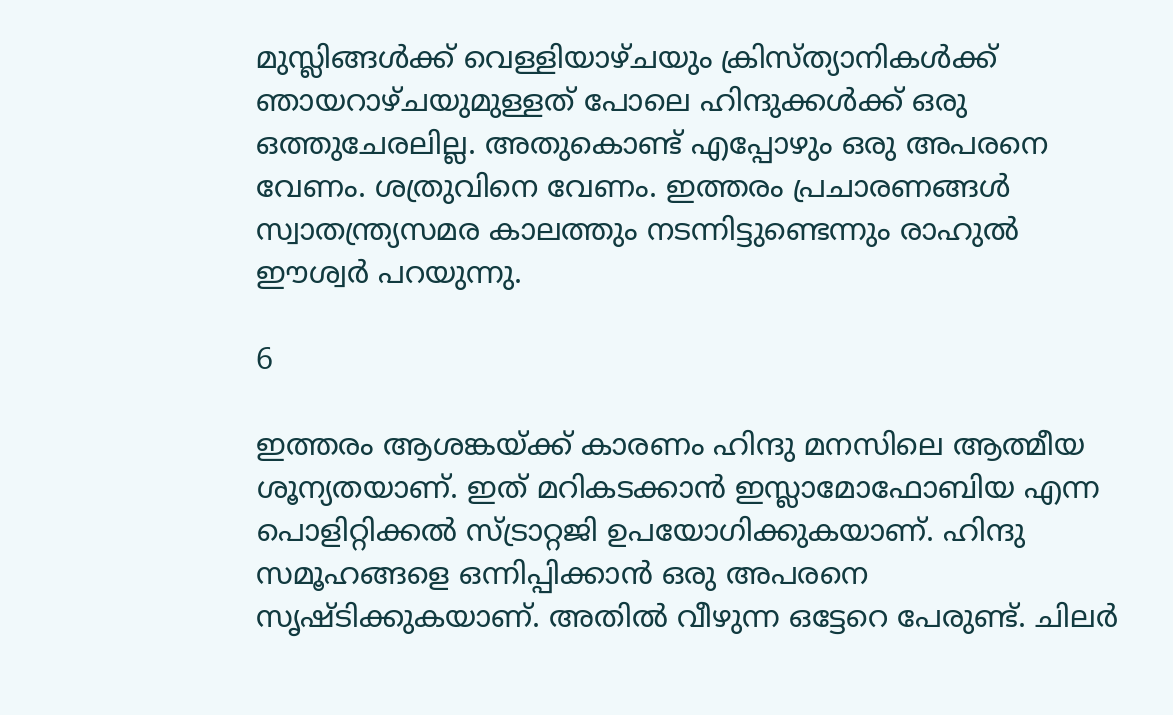മുസ്ലിങ്ങള്‍ക്ക് വെള്ളിയാഴ്ചയും ക്രിസ്ത്യാനികള്‍ക്ക് ഞായറാഴ്ചയുമുള്ളത് പോലെ ഹിന്ദുക്കള്‍ക്ക് ഒരു ഒത്തുചേരലില്ല. അതുകൊണ്ട് എപ്പോഴും ഒരു അപരനെ വേണം. ശത്രുവിനെ വേണം. ഇത്തരം പ്രചാരണങ്ങള്‍ സ്വാതന്ത്ര്യസമര കാലത്തും നടന്നിട്ടുണ്ടെന്നും രാഹുല്‍ ഈശ്വര്‍ പറയുന്നു.

6

ഇത്തരം ആശങ്കയ്ക്ക് കാരണം ഹിന്ദു മനസിലെ ആത്മീയ ശൂന്യതയാണ്. ഇത് മറികടക്കാന്‍ ഇസ്ലാമോഫോബിയ എന്ന പൊളിറ്റിക്കല്‍ സ്ട്രാറ്റജി ഉപയോഗിക്കുകയാണ്. ഹിന്ദു സമൂഹങ്ങളെ ഒന്നിപ്പിക്കാന്‍ ഒരു അപരനെ സൃഷ്ടിക്കുകയാണ്. അതില്‍ വീഴുന്ന ഒട്ടേറെ പേരുണ്ട്. ചിലര്‍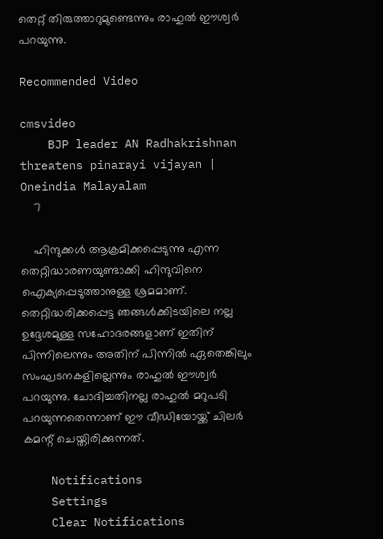തെറ്റ് തിരുത്താറുമുണ്ടെന്നും രാഹുല്‍ ഈശ്വര്‍ പറയുന്നു.

Recommended Video

cmsvideo
    BJP leader AN Radhakrishnan threatens pinarayi vijayan | Oneindia Malayalam
    7

    ഹിന്ദുക്കള്‍ ആക്രമിക്കപ്പെടുന്നു എന്ന തെറ്റിദ്ധാരണയുണ്ടാക്കി ഹിന്ദുവിനെ ഐക്യപ്പെടുത്താനുള്ള ശ്രമമാണ്. തെറ്റിദ്ധരിക്കപ്പെട്ട ഞങ്ങള്‍ക്കിടയിലെ നല്ല ഉദ്ദേശമുള്ള സഹോദരങ്ങളാണ് ഇതിന് പിന്നിലെന്നും അതിന് പിന്നില്‍ ഏതെങ്കിലും സംഘടനകളില്ലെന്നും രാഹുല്‍ ഈശ്വര്‍ പറയുന്നു. ചോദിച്ചതിനല്ല രാഹുല്‍ മറുപടി പറയുന്നതെന്നാണ് ഈ വീഡിയോയ്ക്ക് ചിലര്‍ കമന്റ് ചെയ്തിരിക്കുന്നത്.

    Notifications
    Settings
    Clear Notifications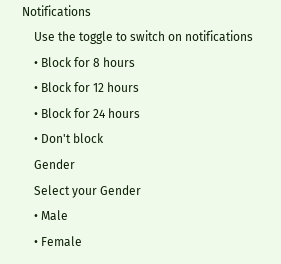Notifications
    Use the toggle to switch on notifications
    • Block for 8 hours
    • Block for 12 hours
    • Block for 24 hours
    • Don't block
    Gender
    Select your Gender
    • Male
    • Female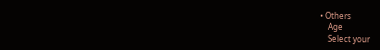• Others
    Age
    Select your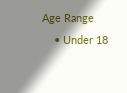Age Range
    • Under 18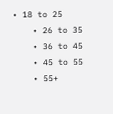• 18 to 25
    • 26 to 35
    • 36 to 45
    • 45 to 55
    • 55+